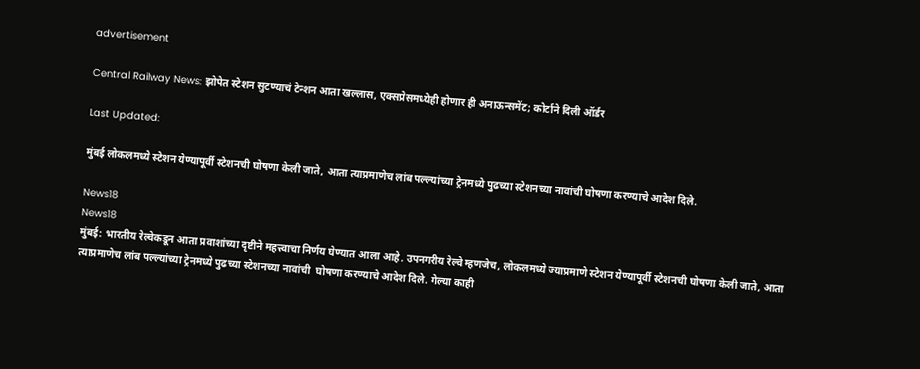advertisement

Central Railway News: झोपेत स्टेशन सुटण्याचं टेन्शन आता खल्लास, एक्सप्रेसमध्येही होणार ही अनाऊन्समेंट; कोर्टाने दिली ऑर्डर

Last Updated:

मुंबई लोकलमध्ये स्टेशन येण्यापूर्वी स्टेशनची घोषणा केली जाते, आता त्याप्रमाणेच लांब पल्ल्यांच्या ट्रेनमध्ये पुढच्या स्टेशनच्या नावांची घोषणा करण्याचे आदेश दिले.

News18
News18
मुंबई: भारतीय रेल्वेकडून आता प्रवाशांच्या दृष्टीने महत्त्वाचा निर्णय घेण्यात आला आहे. उपनगरीय रेल्वे म्हणजेच, लोकलमध्ये ज्याप्रमाणे स्टेशन येण्यापूर्वी स्टेशनची घोषणा केली जाते, आता त्याप्रमाणेच लांब पल्ल्यांच्या ट्रेनमध्ये पुढच्या स्टेशनच्या नावांची  घोषणा करण्याचे आदेश दिले. गेल्या काही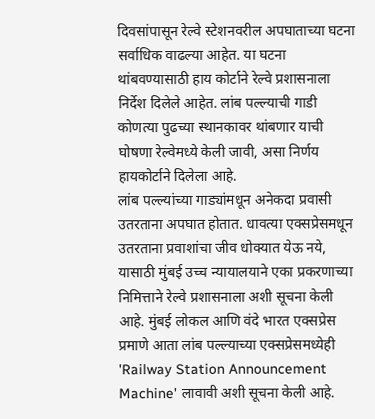दिवसांपासून रेल्वे स्टेशनवरील अपघाताच्या घटना सर्वाधिक वाढल्या आहेत. या घटना थांबवण्यासाठी हाय कोर्टाने रेल्वे प्रशासनाला निर्देश दिलेले आहेत. लांब पल्ल्याची गाडी कोणत्या पुढच्या स्थानकावर थांबणार याची घोषणा रेल्वेमध्ये केली जावी, असा निर्णय हायकोर्टाने दिलेला आहे.
लांब पल्ल्यांच्या गाड्यांमधून अनेकदा प्रवासी उतरताना अपघात होतात. धावत्या एक्सप्रेसमधून उतरताना प्रवाशांचा जीव धोक्यात येऊ नये, यासाठी मुंबई उच्च न्यायालयाने एका प्रकरणाच्या निमित्ताने रेल्वे प्रशासनाला अशी सूचना केली आहे. मुंबई लोकल आणि वंदे भारत एक्सप्रेस प्रमाणे आता लांब पल्ल्याच्या एक्सप्रेसमध्येही 'Railway Station Announcement Machine' लावावी अशी सूचना केली आहे.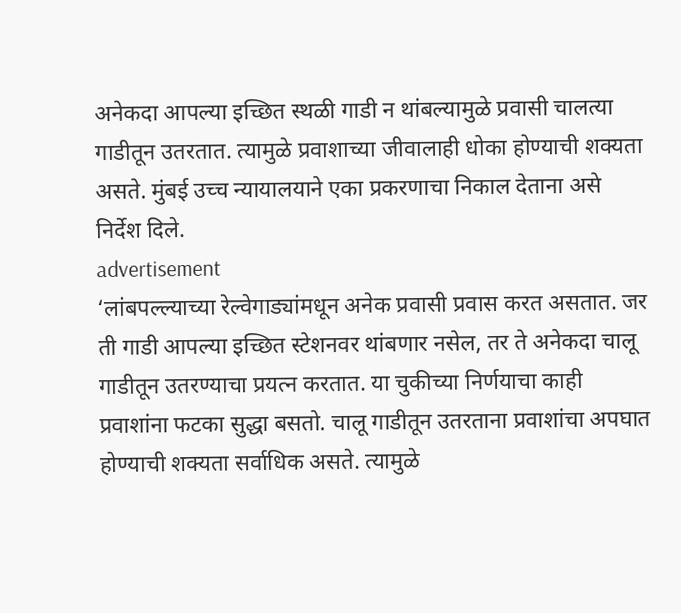अनेकदा आपल्या इच्छित स्थळी गाडी न थांबल्यामुळे प्रवासी चालत्या गाडीतून उतरतात. त्यामुळे प्रवाशाच्या जीवालाही धोका होण्याची शक्यता असते. मुंबई उच्च न्यायालयाने एका प्रकरणाचा निकाल देताना असे निर्देश दिले.
advertisement
‘लांबपल्ल्याच्या रेल्वेगाड्यांमधून अनेक प्रवासी प्रवास करत असतात. जर ती गाडी आपल्या इच्छित स्टेशनवर थांबणार नसेल, तर ते अनेकदा चालू गाडीतून उतरण्याचा प्रयत्न करतात. या चुकीच्या निर्णयाचा काही प्रवाशांना फटका सुद्धा बसतो. चालू गाडीतून उतरताना प्रवाशांचा अपघात होण्याची शक्यता सर्वाधिक असते. त्यामुळे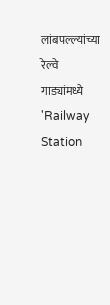लांबपल्ल्यांच्या रेल्वे गाड्यांमध्ये 'Railway Station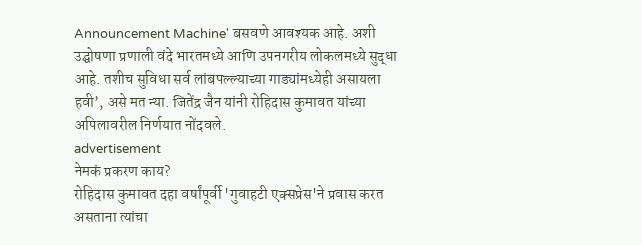Announcement Machine' बसवणे आवश्यक आहे. अशी उद्घोषणा प्रणाली वंदे भारतमध्ये आणि उपनगरीय लोकलमध्ये सुद्धा आहे. तशीच सुविधा सर्व लांबपल्ल्याच्या गाड्यांमध्येही असायला हवी’, असे मत न्या. जितेंद्र जैन यांनी रोहिदास कुमावत यांच्या अपिलावरील निर्णयात नोंदवले.
advertisement
नेमकं प्रकरण काय?
रोहिदास कुमावत दहा वर्षांपूर्वी 'गुवाहटी एक्सप्रेस'ने प्रवास करत असताना त्यांचा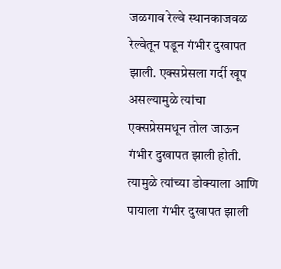जळगाव रेल्वे स्थानकाजवळ रेल्वेतून पडून गंभीर दुखापत झाली. एक्सप्रेसला गर्दी खूप असल्यामुळे त्यांचा एक्सप्रेसमधून तोल जाऊन गंभीर दुखापत झाली होती. त्यामुळे त्यांच्या डोक्याला आणि पायाला गंभीर दुखापत झाली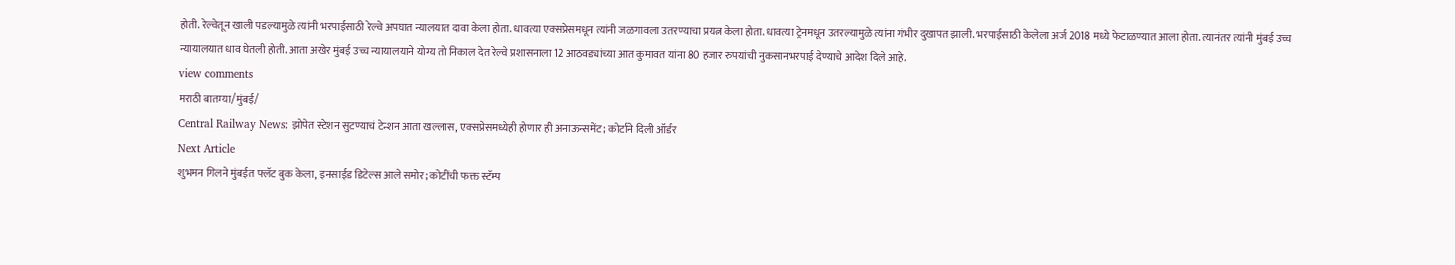होती. रेल्वेतून खाली पडल्यामुळे त्यांनी भरपाईसाठी रेल्वे अपघात न्यालयात दावा केला होता. धावत्या एक्सप्रेसमधून त्यांनी जळगावला उतरण्याचा प्रयत्न केला होता. धावत्या ट्रेनमधून उतरल्यामुळे त्यांना गंभीर दुखापत झाली. भरपाईसाठी केलेला अर्ज 2018 मध्ये फेटाळण्यात आला होता. त्यानंतर त्यांनी मुंबई उच्च न्यायालयात धाव घेतली होती. आता अखेर मुंबई उच्च न्यायालयाने योग्य तो निकाल देत रेल्वे प्रशासनाला 12 आठवड्यांच्या आत कुमावत यांना 80 हजार रुपयांची नुकसानभरपाई देण्याचे आदेश दिले आहे.
view comments
मराठी बातम्या/मुंबई/
Central Railway News: झोपेत स्टेशन सुटण्याचं टेन्शन आता खल्लास, एक्सप्रेसमध्येही होणार ही अनाऊन्समेंट; कोर्टाने दिली ऑर्डर
Next Article
शुभमन गिलने मुंबईत फ्लॅट बुक केला, इनसाईड डिटेल्स आले समोर; कोटींची फक्त स्टॅम्प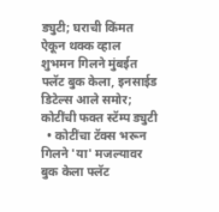ड्युटी; घराची किंमत ऐकून थक्क व्हाल
शुभमन गिलने मुंबईत फ्लॅट बुक केला, इनसाईड डिटेल्स आले समोर; कोटींची फक्त स्टॅम्प ड्युटी
  • कोटींचा टॅक्स भरून गिलने 'या' मजल्यावर बुक केला फ्लॅट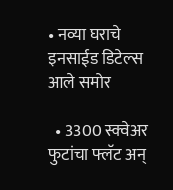• नव्या घराचे इनसाईड डिटेल्स आले समोर

  • 3300 स्क्वेअर फुटांचा फ्लॅट अन्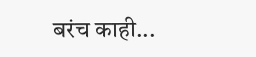बरंच काही...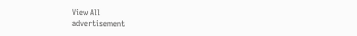View All
advertisement